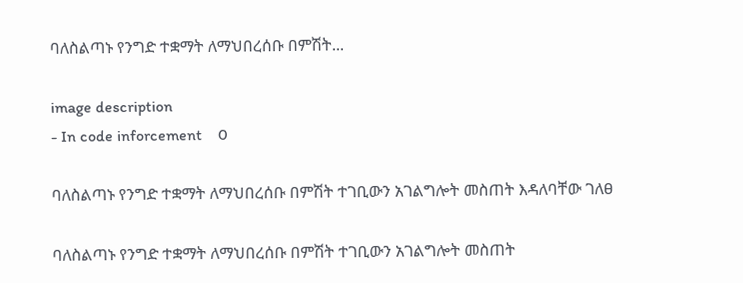ባለስልጣኑ የንግድ ተቋማት ለማህበረሰቡ በምሽት...

image description
- In code inforcement    0

ባለስልጣኑ የንግድ ተቋማት ለማህበረሰቡ በምሽት ተገቢውን አገልግሎት መስጠት እዳለባቸው ገለፀ

ባለስልጣኑ የንግድ ተቋማት ለማህበረሰቡ በምሽት ተገቢውን አገልግሎት መስጠት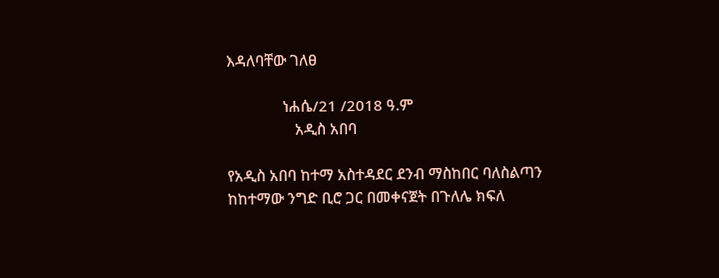እዳለባቸው ገለፀ

              ነሐሴ/21 /2018 ዓ.ም
                 አዲስ አበባ

የአዲስ አበባ ከተማ አስተዳደር ደንብ ማስከበር ባለስልጣን ከከተማው ንግድ ቢሮ ጋር በመቀናጀት በጉለሌ ክፍለ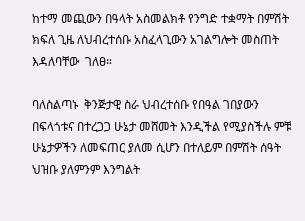ከተማ መጪውን በዓላት አስመልክቶ የንግድ ተቋማት በምሽት ክፍለ ጊዜ ለህብረተሰቡ አስፈላጊውን አገልግሎት መስጠት እዳለባቸው  ገለፀ።

ባለስልጣኑ  ቅንጅታዊ ስራ ህብረተሰቡ የበዓል ገበያውን በፍላጎቱና በተረጋጋ ሁኔታ መሸመት እንዲችል የሚያስችሉ ምቹ ሁኔታዎችን ለመፍጠር ያለመ ሲሆን በተለይም በምሽት ሰዓት ህዝቡ ያለምንም እንግልት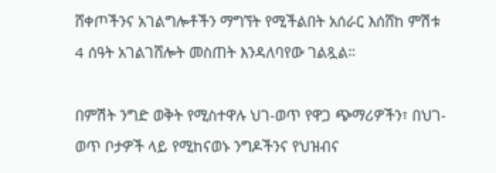ሸቀጦችንና አገልግሎቶችን ማግኘት የሚችልበት አሰራር እሰሸከ ምሽቱ 4 ሰዓት አገልገሸሎት መስጠት እንዳለባየው ገልጿል።

በምሽት ንግድ ወቅት የሚስተዋሉ ህገ-ወጥ የዋጋ ጭማሪዎችን፣ በህገ-ወጥ ቦታዎች ላይ የሚከናወኑ ንግዶችንና የህዝብና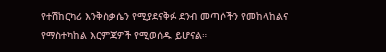የተሽከርካሪ እንቅስቃሴን የሚያደናቅፉ ደንብ መጣሶችን የመከላከልና የማስተካከል እርምጃዎች የሚወሰዱ ይሆናል።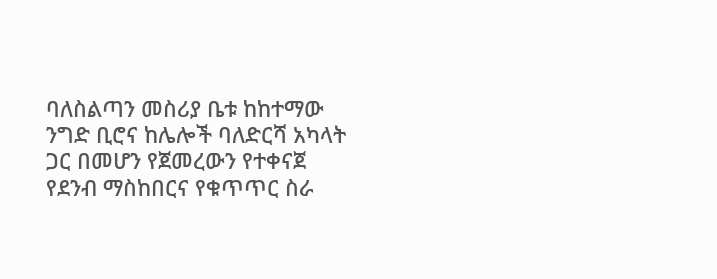ባለስልጣን መስሪያ ቤቱ ከከተማው ንግድ ቢሮና ከሌሎች ባለድርሻ አካላት ጋር በመሆን የጀመረውን የተቀናጀ የደንብ ማስከበርና የቁጥጥር ስራ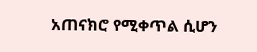አጠናክሮ የሚቀጥል ሲሆን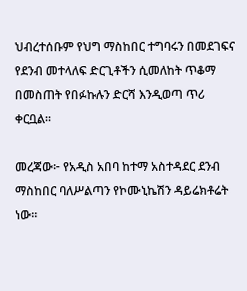ህብረተሰቡም የህግ ማስከበር ተግባሩን በመደገፍና የደንብ መተላለፍ ድርጊቶችን ሲመለከት ጥቆማ በመስጠት የበፉኩሉን ድርሻ እንዲወጣ ጥሪ ቀርቧል።

መረጃው፦ የአዲስ አበባ ከተማ አስተዳደር ደንብ ማስከበር ባለሥልጣን የኮሙኒኬሽን ዳይሬክቶሬት ነው።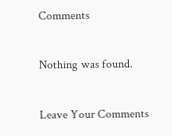Comments

Nothing was found.

Leave Your Comments